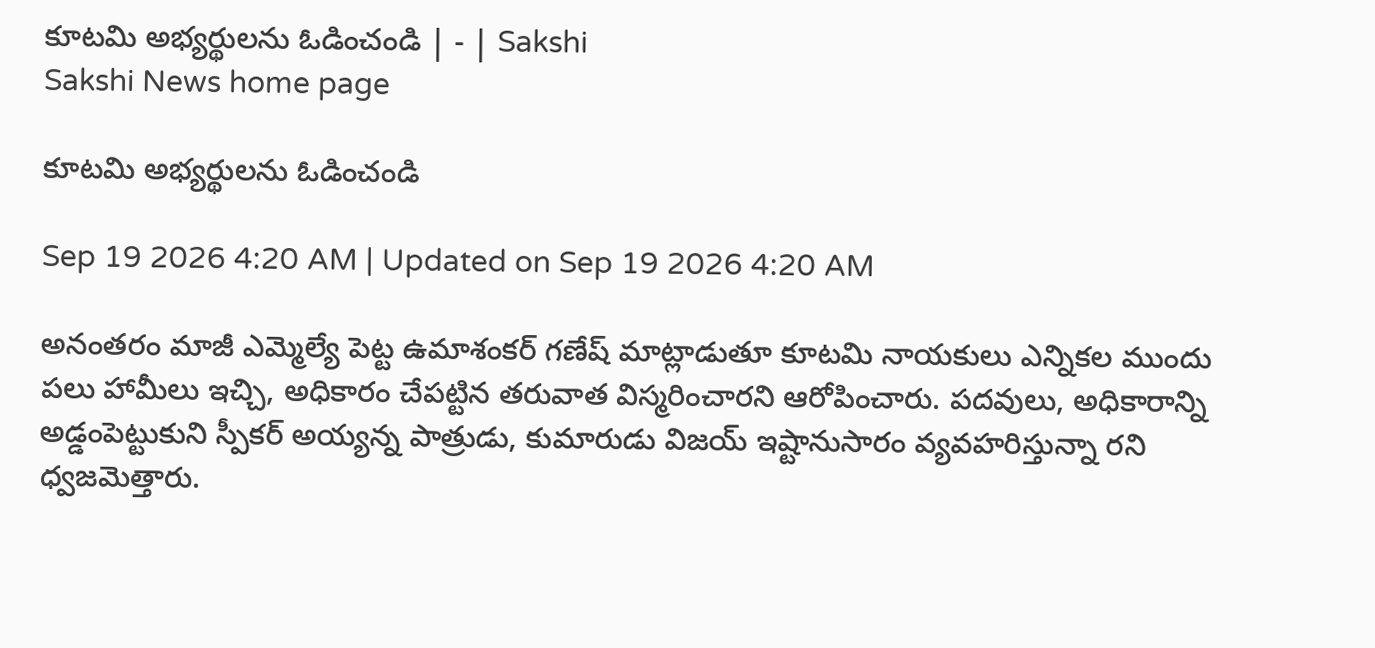కూటమి అభ్యర్థులను ఓడించండి | - | Sakshi
Sakshi News home page

కూటమి అభ్యర్థులను ఓడించండి

Sep 19 2026 4:20 AM | Updated on Sep 19 2026 4:20 AM

అనంతరం మాజీ ఎమ్మెల్యే పెట్ట ఉమాశంకర్‌ గణేష్‌ మాట్లాడుతూ కూటమి నాయకులు ఎన్నికల ముందు పలు హామీలు ఇచ్చి, అధికారం చేపట్టిన తరువాత విస్మరించారని ఆరోపించారు. పదవులు, అధికారాన్ని అడ్డంపెట్టుకుని స్పీకర్‌ అయ్యన్న పాత్రుడు, కుమారుడు విజయ్‌ ఇష్టానుసారం వ్యవహరిస్తున్నా రని ధ్వజమెత్తారు.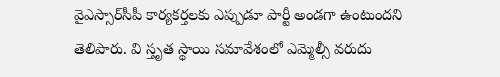వైఎస్సార్‌సీపీ కార్యకర్తలకు ఎప్పుడూ పార్టీ అండగా ఉంటుందని తెలిపారు. వి స్తృత స్థాయి సమావేశంలో ఎమ్మెల్సీ వరుదు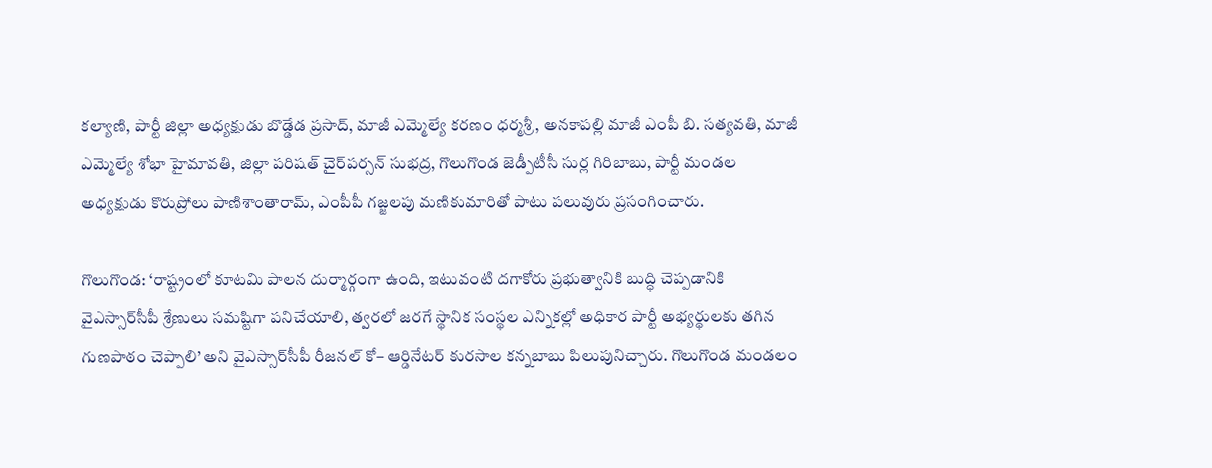కల్యాణి, పార్టీ జిల్లా అధ్యక్షుడు బొడ్డేడ ప్రసాద్‌, మాజీ ఎమ్మెల్యే కరణం ధర్మశ్రీ, అనకాపల్లి మాజీ ఎంపీ బి. సత్యవతి, మాజీ ఎమ్మెల్యే శోభా హైమావతి, జిల్లా పరిషత్‌ చైర్‌పర్సన్‌ సుభద్ర, గొలుగొండ జెడ్పీటీసీ సుర్ల గిరిబాబు, పార్టీ మండల అధ్యక్షుడు కొరుప్రోలు పాణిశాంతారామ్‌, ఎంపీపీ గజ్జలపు మణికుమారితో పాటు పలువురు ప్రసంగించారు.

గొలుగొండ: ‘రాష్ట్రంలో కూటమి పాలన దుర్మార్గంగా ఉంది, ఇటువంటి దగాకోరు ప్రభుత్వానికి బుద్ధి చెప్పడానికి వైఎస్సార్‌సీపీ శ్రేణులు సమష్టిగా పనిచేయాలి, త్వరలో జరగే స్థానిక సంస్థల ఎన్నికల్లో అధికార పార్టీ అభ్యర్థులకు తగిన గుణపాఠం చెప్పాలి’ అని వైఎస్సార్‌సీపీ రీజనల్‌ కో– ఆర్డినేటర్‌ కురసాల కన్నబాబు పిలుపునిచ్చారు. గొలుగొండ మండలం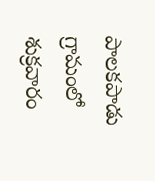పాలకపాడు గ్రామంలో శుక్రవారం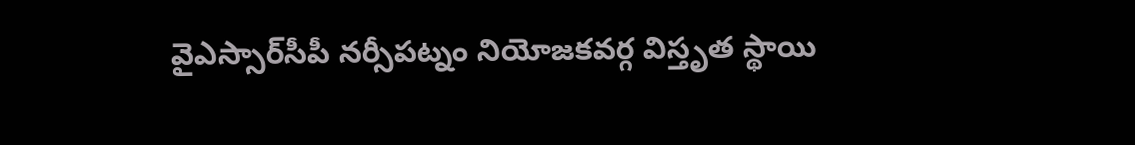వైఎస్సార్‌సీపీ నర్సీపట్నం నియోజకవర్గ విస్తృత స్థాయి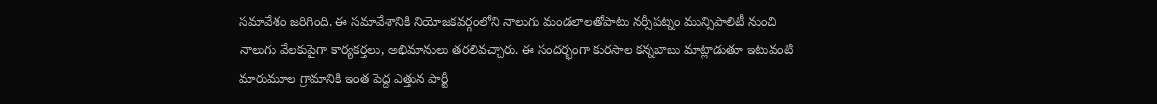సమావేశం జరిగింది. ఈ సమావేశానికి నియోజకవర్గంలోని నాలుగు మండలాలతోపాటు నర్సీపట్నం మున్సిపాలిటీ నుంచి నాలుగు వేలకుపైగా కార్యకర్తలు, అభిమానులు తరలివచ్చారు. ఈ సందర్భంగా కురసాల కన్నబాబు మాట్లాడుతూ ఇటువంటి మారుమూల గ్రామానికి ఇంత పెద్ద ఎత్తున పార్టీ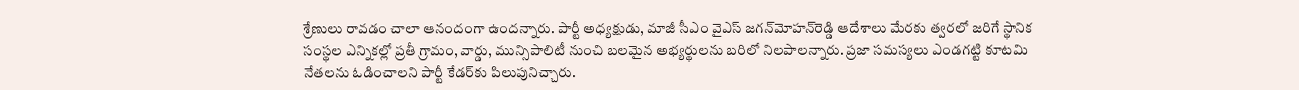శ్రేణులు రావడం చాలా ఆనందంగా ఉందన్నారు. పార్టీ అధ్యక్షుడు, మాజీ సీఎం వైఎస్‌ జగన్‌మోహన్‌రెడ్డి ఆదేశాలు మేరకు త్వరలో జరిగే స్థానిక సంస్థల ఎన్నికల్లో ప్రతీ గ్రామం, వార్డు, మున్సిపాలిటీ నుంచి బలమైన అభ్యర్థులను బరిలో నిలపాలన్నారు. ప్రజా సమస్యలు ఎండగట్టి కూటమి నేతలను ఓడించాలని పార్టీ కేడర్‌కు పిలుపునిచ్చారు.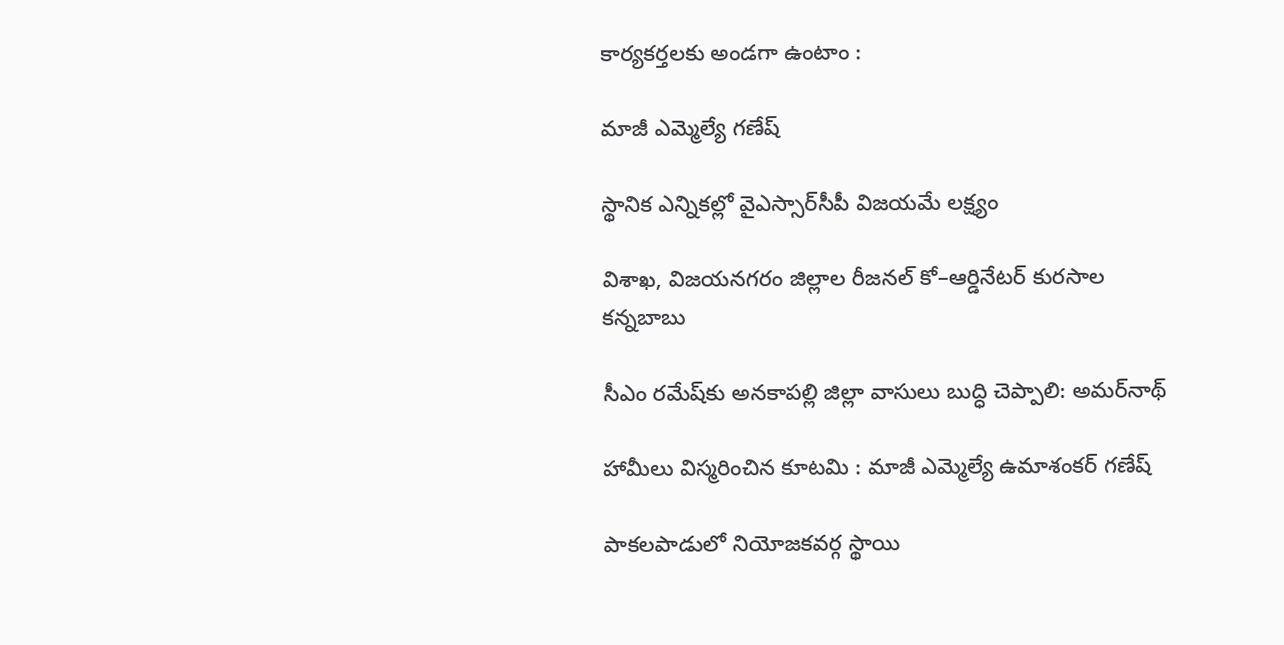కార్యకర్తలకు అండగా ఉంటాం :

మాజీ ఎమ్మెల్యే గణేష్‌

స్థానిక ఎన్నికల్లో వైఎస్సార్‌సీపీ విజయమే లక్ష్యం

విశాఖ, విజయనగరం జిల్లాల రీజనల్‌ కో–ఆర్డినేటర్‌ కురసాల కన్నబాబు

సీఎం రమేష్‌కు అనకాపల్లి జిల్లా వాసులు బుద్ధి చెప్పాలి: అమర్‌నాథ్‌

హామీలు విస్మరించిన కూటమి : మాజీ ఎమ్మెల్యే ఉమాశంకర్‌ గణేష్‌

పాకలపాడులో నియోజకవర్గ స్థాయి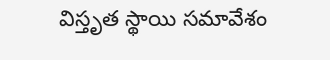విస్తృత స్థాయి సమావేశం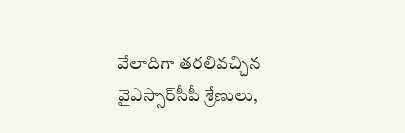వేలాదిగా తరలివచ్చిన వైఎస్సార్‌సీపీ శ్రేణులు,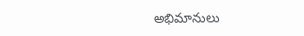అభిమానులు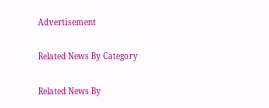Advertisement

Related News By Category

Related News By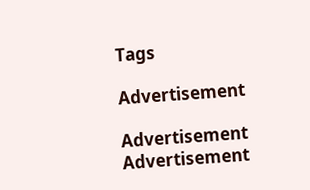Tags

Advertisement

Advertisement
Advertisement